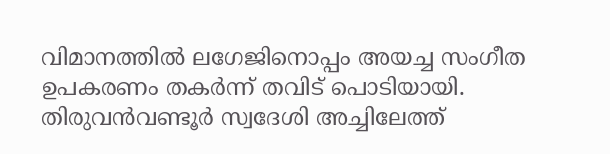വിമാനത്തിൽ ലഗേജിനൊപ്പം അയച്ച സംഗീത ഉപകരണം തകര്‍ന്ന് തവിട് പൊടിയായി. തിരുവൻവണ്ടൂർ സ്വദേശി അച്ചിലേത്ത്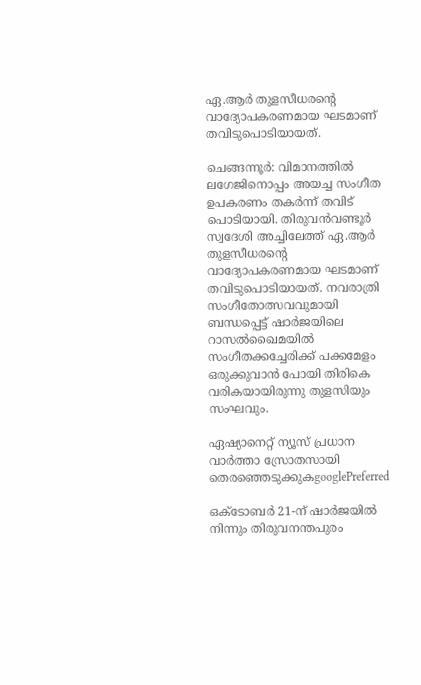ഏ.ആർ തുളസീധരന്റെ വാദ്യോപകരണമായ ഘടമാണ് തവിടുപൊടിയായത്.

ചെങ്ങന്നൂർ: വിമാനത്തിൽ ലഗേജിനൊപ്പം അയച്ച സംഗീത ഉപകരണം തകര്‍ന്ന് തവിട് പൊടിയായി. തിരുവൻവണ്ടൂർ സ്വദേശി അച്ചിലേത്ത് ഏ.ആർ തുളസീധരന്റെ വാദ്യോപകരണമായ ഘടമാണ് തവിടുപൊടിയായത്. നവരാത്രി സംഗീതോത്സവവുമായി ബന്ധപ്പെട്ട് ഷാർജയിലെ റാസൽഖൈമയിൽ സംഗീതക്കച്ചേരിക്ക് പക്കമേളം ഒരുക്കുവാൻ പോയി തിരികെ വരികയായിരുന്നു തുളസിയും സംഘവും.

ഏഷ്യാനെറ്റ് ന്യൂസ് പ്രധാന വാർത്താ സ്രോതസായി തെരഞ്ഞെടുക്കുകgooglePreferred

ഒക്ടോബര്‍ 21-ന് ഷാർജയിൽ നിന്നും തിരുവനന്തപുരം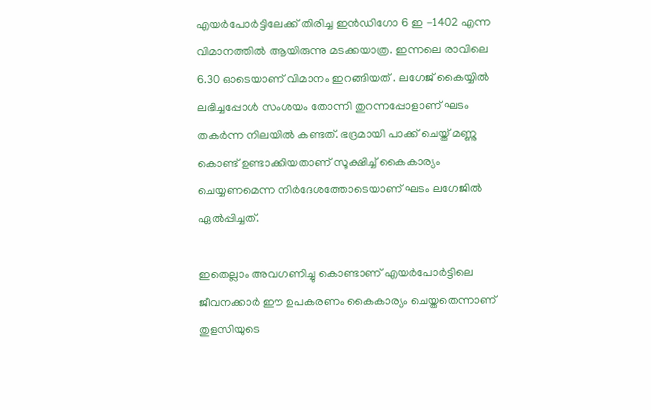എയർപോർട്ടിലേക്ക് തിരിച്ച ഇൻഡിഗോ 6 ഇ -1402 എന്ന വിമാനത്തിൽ ആയിരുന്നു മടക്കയാത്ര. ഇന്നലെ രാവിലെ 6.30 ഓടെയാണ് വിമാനം ഇറങ്ങിയത് . ലഗേജ് കൈയ്യിൽ ലഭിച്ചപ്പോള്‍ സംശയം തോന്നി തുറന്നപ്പോളാണ് ഘടം തകര്‍ന്ന നിലയില്‍ കണ്ടത്. ഭദ്രമായി പാക്ക് ചെയ്ത് മണ്ണു കൊണ്ട് ഉണ്ടാക്കിയതാണ് സൂക്ഷിച്ച് കൈകാര്യം ചെയ്യണമെന്ന നിര്‍ദേശത്തോടെയാണ് ഘടം ലഗേജില്‍ ഏല്‍പ്പിച്ചത്.

ഇതെല്ലാം അവഗണിച്ചു കൊണ്ടാണ് എയർപോർട്ടിലെ ജീവനക്കാർ ഈ ഉപകരണം കൈകാര്യം ചെയ്തതെന്നാണ് തുളസിയുടെ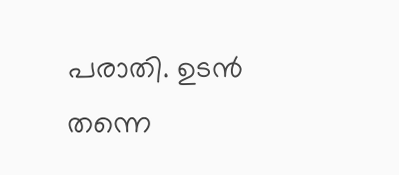പരാതി. ഉടൻ തന്നെ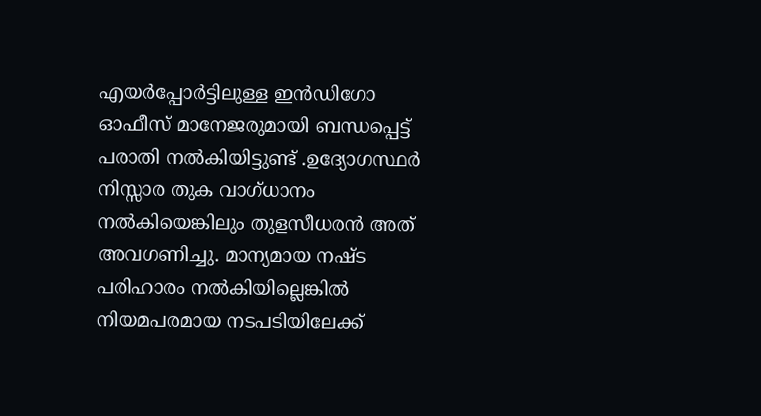എയർപ്പോർട്ടിലുള്ള ഇൻഡിഗോ ഓഫീസ് മാനേജരുമായി ബന്ധപ്പെട്ട് പരാതി നൽകിയിട്ടുണ്ട് .ഉദ്യോഗസ്ഥർ നിസ്സാര തുക വാഗ്ധാനം നൽകിയെങ്കിലും തുളസീധരൻ അത് അവഗണിച്ചു. മാന്യമായ നഷ്ട പരിഹാരം നൽകിയില്ലെങ്കിൽ നിയമപരമായ നടപടിയിലേക്ക്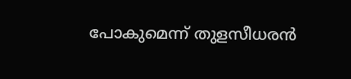പോകുമെന്ന് തുളസീധരൻ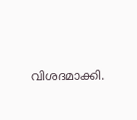വിശദമാക്കി.